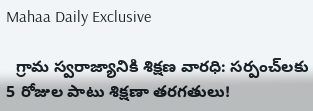Mahaa Daily Exclusive

  గ్రామ స్వరాజ్యానికి శిక్షణ వారధి: సర్పంచ్‌లకు 5 రోజుల పాటు శిక్షణా తరగతులు!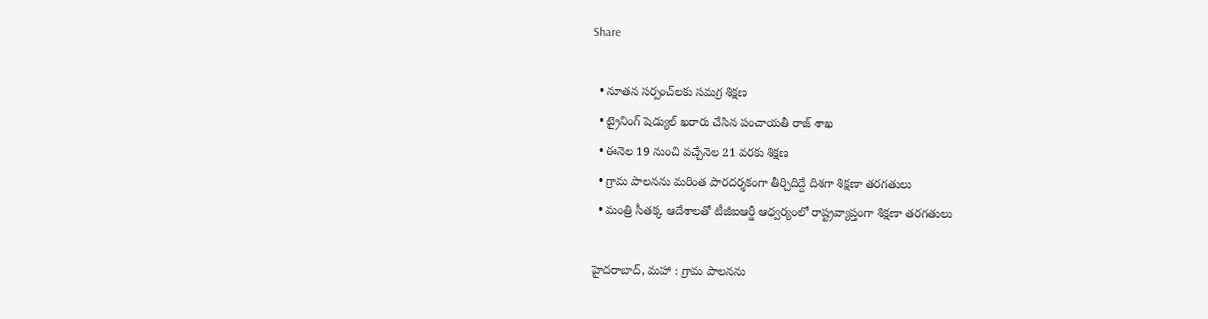Share

  • నూతన సర్పంచ్‌లకు సమగ్ర శిక్షణ
  • ట్రైనింగ్ షెడ్యుల్ ఖరారు చేసిన పంచాయతీ రాజ్ శాఖ
  • ఈనెల 19 నుంచి వచ్చేనెల 21 వరకు శిక్షణ
  • గ్రామ పాలనను మరింత పారదర్శకంగా తీర్చిదిద్దే దిశగా శిక్షణా తరగతులు
  • మంత్రి సీతక్క ఆదేశాలతో టీజీఐఆర్డీ ఆధ్వర్యంలో రాష్ట్రవ్యాప్తంగా శిక్షణా తరగతులు

హైదరాబాద్, మహా : గ్రామ పాలనను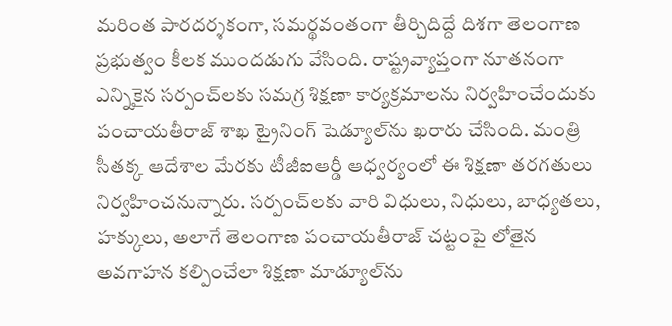మరింత పారదర్శకంగా, సమర్థవంతంగా తీర్చిదిద్దే దిశగా తెలంగాణ ప్రభుత్వం కీలక ముందడుగు వేసింది. రాష్ట్రవ్యాప్తంగా నూతనంగా ఎన్నికైన సర్పంచ్‌లకు సమగ్ర శిక్షణా కార్యక్రమాలను నిర్వహించేందుకు పంచాయతీరాజ్ శాఖ ట్రైనింగ్ షెడ్యూల్‌ను ఖరారు చేసింది. మంత్రి సీతక్క ఆదేశాల మేరకు టీజీఐఆర్డీ ఆధ్వర్యంలో ఈ శిక్షణా తరగతులు నిర్వహించనున్నారు. సర్పంచ్‌లకు వారి విధులు, నిధులు, బాధ్యతలు, హక్కులు, అలాగే తెలంగాణ పంచాయతీరాజ్ చట్టంపై లోతైన అవగాహన కల్పించేలా శిక్షణా మాడ్యూల్‌ను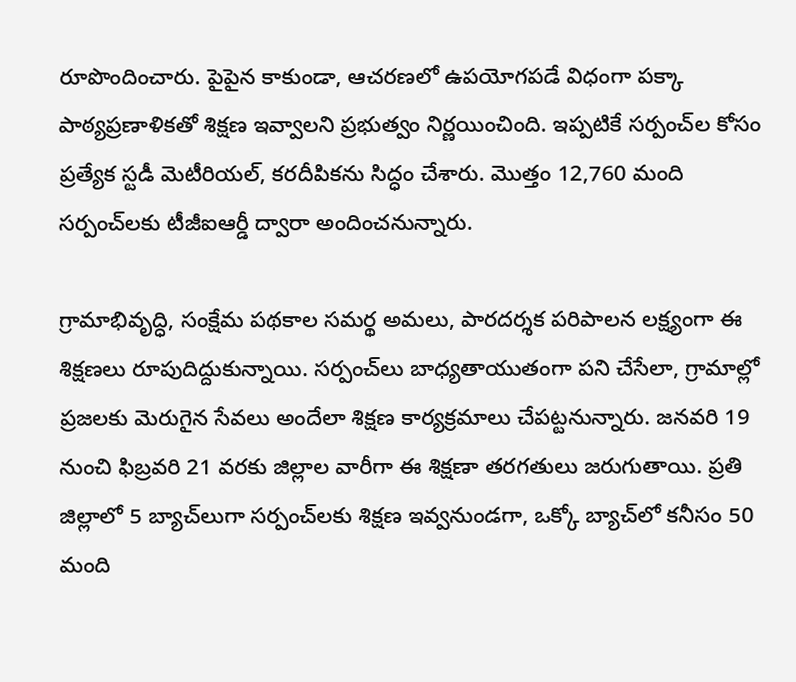రూపొందించారు. పైపైన కాకుండా, ఆచరణలో ఉపయోగపడే విధంగా పక్కా పాఠ్యప్రణాళికతో శిక్షణ ఇవ్వాలని ప్రభుత్వం నిర్ణయించింది. ఇప్పటికే సర్పంచ్‌ల కోసం ప్రత్యేక స్టడీ మెటీరియల్, కరదీపికను సిద్ధం చేశారు. మొత్తం 12,760 మంది సర్పంచ్‌లకు టీజీఐఆర్డీ ద్వారా అందించనున్నారు.

గ్రామాభివృద్ధి, సంక్షేమ పథకాల సమర్థ అమలు, పారదర్శక పరిపాలన లక్ష్యంగా ఈ శిక్షణలు రూపుదిద్దుకున్నాయి. సర్పంచ్‌లు బాధ్యతాయుతంగా పని చేసేలా, గ్రామాల్లో ప్రజలకు మెరుగైన సేవలు అందేలా శిక్షణ కార్యక్రమాలు చేపట్టనున్నారు. జనవరి 19 నుంచి ఫిబ్రవరి 21 వరకు జిల్లాల వారీగా ఈ శిక్షణా తరగతులు జరుగుతాయి. ప్రతి జిల్లాలో 5 బ్యాచ్‌లుగా సర్పంచ్‌లకు శిక్షణ ఇవ్వనుండగా, ఒక్కో బ్యాచ్‌లో కనీసం 50 మంది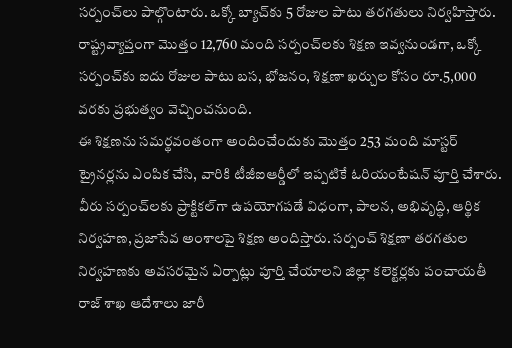సర్పంచ్‌లు పాల్గొంటారు. ఒక్కో బ్యాచ్‌కు 5 రోజుల పాటు తరగతులు నిర్వహిస్తారు. రాష్ట్రవ్యాప్తంగా మొత్తం 12,760 మంది సర్పంచ్‌లకు శిక్షణ ఇవ్వనుండగా, ఒక్కో సర్పంచ్‌కు ఐదు రోజుల పాటు బస, భోజనం, శిక్షణా ఖర్చుల కోసం రూ.5,000 వరకు ప్రభుత్వం వెచ్చించనుంది.
ఈ శిక్షణను సమర్థవంతంగా అందించేందుకు మొత్తం 253 మంది మాస్టర్ ట్రైనర్లను ఎంపిక చేసి, వారికి టీజీఐఆర్డీలో ఇప్పటికే ఓరియంటేషన్ పూర్తి చేశారు. వీరు సర్పంచ్‌లకు ప్రాక్టికల్‌గా ఉపయోగపడే విధంగా, పాలన, అభివృద్ధి, ఆర్థిక నిర్వహణ, ప్రజాసేవ అంశాలపై శిక్షణ అందిస్తారు. సర్పంచ్ శిక్షణా తరగతుల నిర్వహణకు అవసరమైన ఏర్పాట్లు పూర్తి చేయాలని జిల్లా కలెక్టర్లకు పంచాయతీ రాజ్ శాఖ ఆదేశాలు జారీ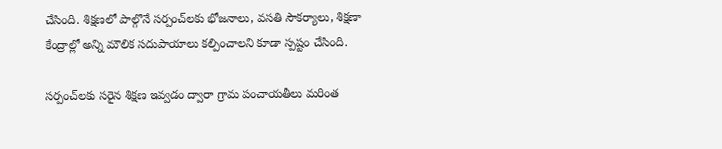చేసింది. శిక్షణలో పాల్గొనే సర్పంచ్‌లకు భోజనాలు, వసతి సౌకర్యాలు, శిక్షణా కేంద్రాల్లో అన్ని మౌలిక సదుపాయాలు కల్పించాలని కూడా స్పష్టం చేసింది.

సర్పంచ్‌లకు సరైన శిక్షణ ఇవ్వడం ద్వారా గ్రామ పంచాయతీలు మరింత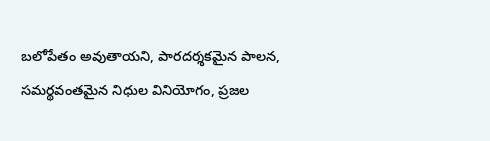బలోపేతం అవుతాయని, పారదర్శకమైన పాలన, సమర్థవంతమైన నిధుల వినియోగం, ప్రజల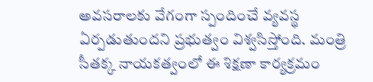అవసరాలకు వేగంగా స్పందించే వ్యవస్థ ఏర్పడుతుందని ప్రభుత్వం విశ్వసిస్తోంది. మంత్రి సీతక్క నాయకత్వంలో ఈ శిక్షణా కార్యక్రమం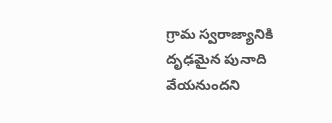గ్రామ స్వరాజ్యానికి దృఢమైన పునాది వేయనుందని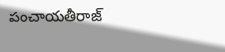పంచాయతీరాజ్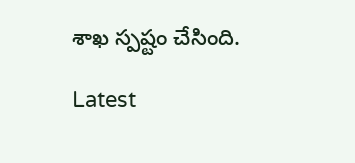శాఖ స్పష్టం చేసింది.

Latest